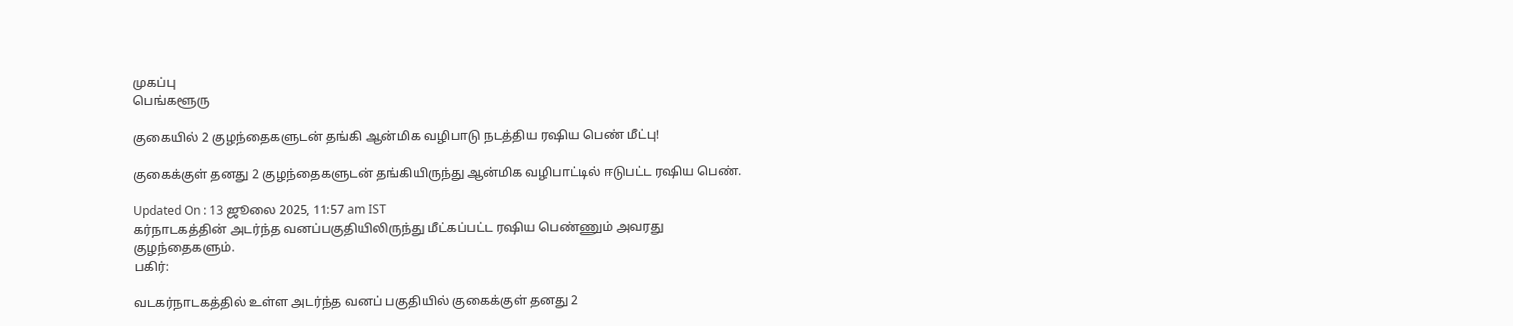முகப்பு
பெங்களூரு

குகையில் 2 குழந்தைகளுடன் தங்கி ஆன்மிக வழிபாடு நடத்திய ரஷிய பெண் மீட்பு!

குகைக்குள் தனது 2 குழந்தைகளுடன் தங்கியிருந்து ஆன்மிக வழிபாட்டில் ஈடுபட்ட ரஷிய பெண்.

Updated On : 13 ஜூலை 2025, 11:57 am IST
கர்நாடகத்தின் அடர்ந்த வனப்பகுதியிலிருந்து மீட்கப்பட்ட ரஷிய பெண்ணும் அவரது குழந்தைகளும்.
பகிர்:

வடகர்நாடகத்தில் உள்ள அடர்ந்த வனப் பகுதியில் குகைக்குள் தனது 2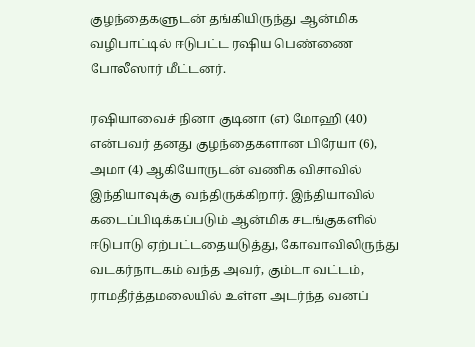குழந்தைகளுடன் தங்கியிருந்து ஆன்மிக வழிபாட்டில் ஈடுபட்ட ரஷிய பெண்ணை போலீஸார் மீட்டனர்.

ரஷியாவைச் நினா குடினா (எ) மோஹி (40) என்பவர் தனது குழந்தைகளான பிரேயா (6), அமா (4) ஆகியோருடன் வணிக விசாவில் இந்தியாவுக்கு வந்திருக்கிறார். இந்தியாவில் கடைப்பிடிக்கப்படும் ஆன்மிக சடங்குகளில் ஈடுபாடு ஏற்பட்டதையடுத்து, கோவாவிலிருந்து வடகர்நாடகம் வந்த அவர், கும்டா வட்டம், ராமதீர்த்தமலையில் உள்ள அடர்ந்த வனப்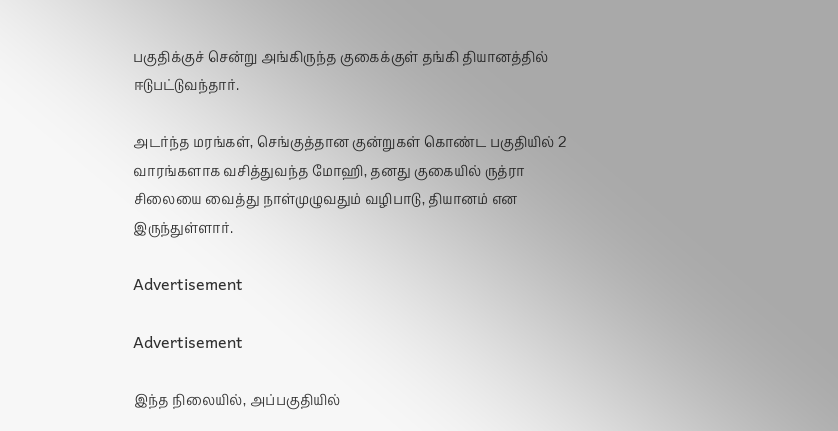பகுதிக்குச் சென்று அங்கிருந்த குகைக்குள் தங்கி தியானத்தில் ஈடுபட்டுவந்தார்.

அடர்ந்த மரங்கள், செங்குத்தான குன்றுகள் கொண்ட பகுதியில் 2 வாரங்களாக வசித்துவந்த மோஹி, தனது குகையில் ருத்ரா சிலையை வைத்து நாள்முழுவதும் வழிபாடு, தியானம் என இருந்துள்ளார்.

Advertisement

Advertisement

இந்த நிலையில், அப்பகுதியில்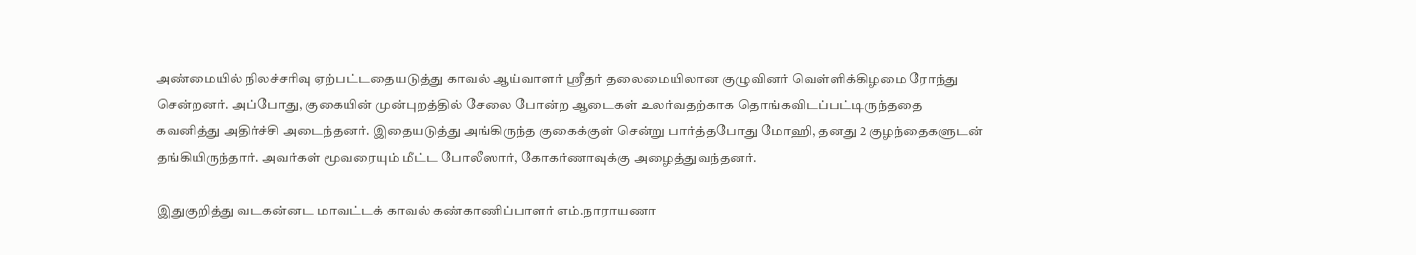அண்மையில் நிலச்சரிவு ஏற்பட்டதையடுத்து காவல் ஆய்வாளர் ஸ்ரீதர் தலைமையிலான குழுவினர் வெள்ளிக்கிழமை ரோந்து சென்றனர். அப்போது, குகையின் முன்புறத்தில் சேலை போன்ற ஆடைகள் உலர்வதற்காக தொங்கவிடப்பட்டிருந்ததை கவனித்து அதிர்ச்சி அடைந்தனர். இதையடுத்து அங்கிருந்த குகைக்குள் சென்று பார்த்தபோது மோஹி, தனது 2 குழந்தைகளுடன் தங்கியிருந்தார். அவர்கள் மூவரையும் மீட்ட போலீஸார், கோகர்ணாவுக்கு அழைத்துவந்தனர்.

இதுகுறித்து வடகன்னட மாவட்டக் காவல் கண்காணிப்பாளர் எம்.நாராயணா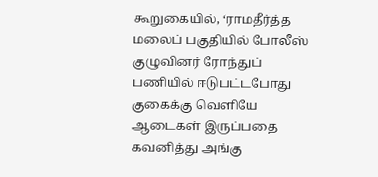கூறுகையில், ‘ராமதீர்த்த மலைப் பகுதியில் போலீஸ் குழுவினர் ரோந்துப் பணியில் ஈடுபட்டபோது குகைக்கு வெளியே ஆடைகள் இருப்பதை கவனித்து அங்கு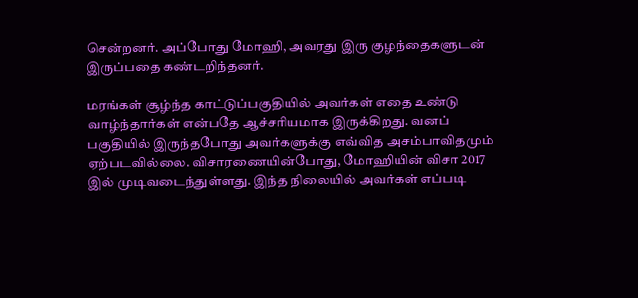சென்றனர். அப்போது மோஹி, அவரது இரு குழந்தைகளுடன் இருப்பதை கண்டறிந்தனர்.

மரங்கள் சூழ்ந்த காட்டுப்பகுதியில் அவர்கள் எதை உண்டு வாழ்ந்தார்கள் என்பதே ஆச்சரியமாக இருக்கிறது. வனப் பகுதியில் இருந்தபோது அவர்களுக்கு எவ்வித அசம்பாவிதமும் ஏற்படவில்லை. விசாரணையின்போது, மோஹியின் விசா 2017 இல் முடிவடைந்துள்ளது. இந்த நிலையில் அவர்கள் எப்படி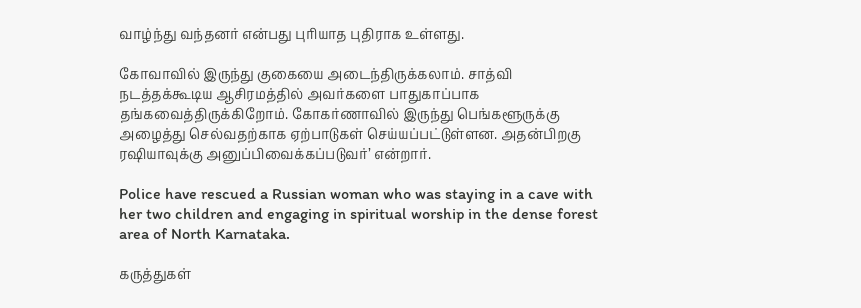வாழ்ந்து வந்தனர் என்பது புரியாத புதிராக உள்ளது.

கோவாவில் இருந்து குகையை அடைந்திருக்கலாம். சாத்வி நடத்தக்கூடிய ஆசிரமத்தில் அவர்களை பாதுகாப்பாக தங்கவைத்திருக்கிறோம். கோகர்ணாவில் இருந்து பெங்களூருக்கு அழைத்து செல்வதற்காக ஏற்பாடுகள் செய்யப்பட்டுள்ளன. அதன்பிறகு ரஷியாவுக்கு அனுப்பிவைக்கப்படுவர்’ என்றார்.

Police have rescued a Russian woman who was staying in a cave with her two children and engaging in spiritual worship in the dense forest area of North Karnataka.

கருத்துகள்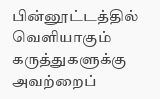பின்னூட்டத்தில் வெளியாகும் கருத்துகளுக்கு அவற்றைப்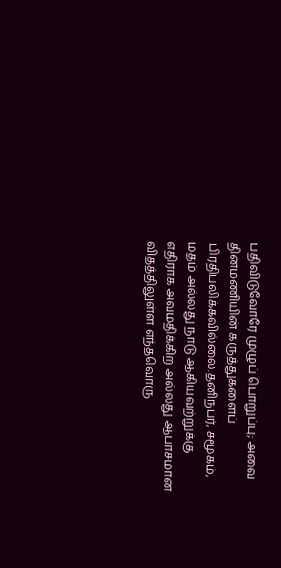பதிவிடுவோரே முழுப் பொறுப்பு; அவை தினமணியின் கருத்துகளைப் பிரதிபலிக்கவில்லை.தனிநபர், சமூகம், மதம் அல்லது நாடு ஆகியவற்றுக்கு எதிராக அவமதிக்கிற அல்லது ஆபாசமான விதத்திலுள்ள எந்தவொரு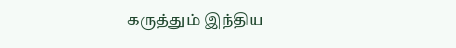கருத்தும் இந்திய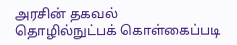அரசின் தகவல் தொழில்நுட்பக் கொள்கைப்படி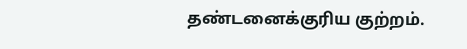தண்டனைக்குரிய குற்றம்.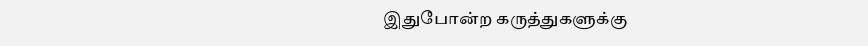இதுபோன்ற கருத்துகளுக்கு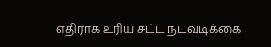எதிராக உரிய சட்ட நடவடிக்கை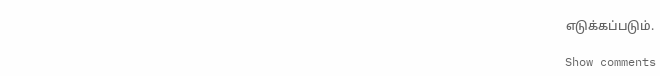எடுக்கப்படும்.

Show comments